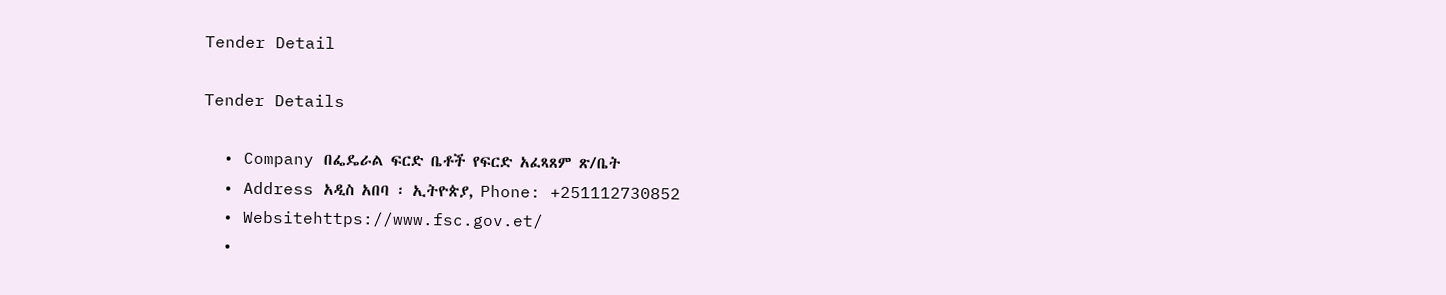Tender Detail

Tender Details

  • Company በፌዴራል ፍርድ ቤቶች የፍርድ አፈጻጸም ጽ/ቤት
  • Address አዲስ አበባ ፡ ኢትዮጵያ, Phone: +251112730852
  • Websitehttps://www.fsc.gov.et/
  •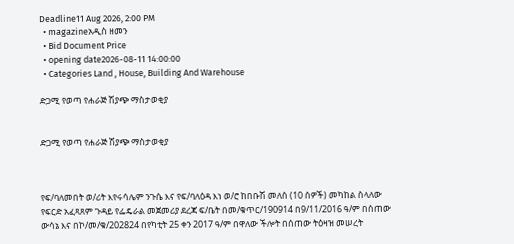Deadline11 Aug 2026, 2:00 PM
  • magazineአዲስ ዘመን
  • Bid Document Price
  • opening date2026-08-11 14:00:00
  • Categories Land , House, Building And Warehouse

ድጋሚ የወጣ የሐራጅ ሽያጭ ማስታወቂያ


ድጋሚ የወጣ የሐራጅ ሽያጭ ማስታወቂያ



የፍ/ባለመበት ወ/ሪት እየሩሳሌም ንጉሴ እና የፍ/ባለዕዳ እነ ወ/ሮ ከበቡሽ መለሰ (10 ሰዎች) መካከል ስላለው የፍርድ አፈጻጸም ጉዳይ የፌዴራል መጀመሪያ ደረጃ ፍ/ቤት በመ/ቁጥር/190914 በ9/11/2016 ዓ/ም በሰጠው ውሳኔ እና በኮ/መ/ቁ/202824 በየካቲት 25 ቀን 2017 ዓ/ም በዋለው ችሎት በሰጠው ትዕዛዝ መሠረት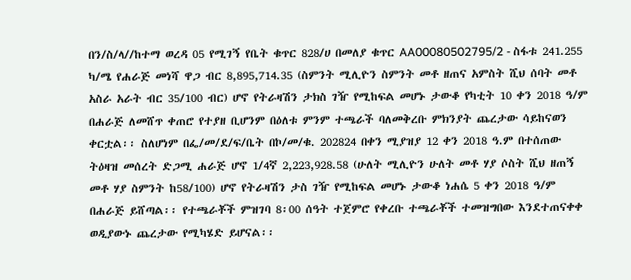በን/ስ/ላ//ከተማ ወረዳ 05 የሚገኝ የቤት ቁጥር 828/ሀ በመለያ ቁጥር AA00080502795/2 - ስፋቱ 241.255 ካ/ሜ የሐራጅ መነሻ ዋጋ ብር 8,895,714.35 (ስምንት ሚሊዮን ስምንት መቶ ዘጠና አምስት ሺህ ሰባት መቶ አስራ አራት ብር 35/100 ብር) ሆኖ የትራዛሽን ታክስ ገዥ የሚከፍል መሆኑ ታውቆ የካቲት 10 ቀን 2018 ዓ/ም በሐራጅ ለመሸጥ ቀጠሮ የተያዘ ቢሆንም በዕለቱ ምንም ተጫራች ባለመቅረቡ ምክንያት ጨረታው ሳይከናወን ቀርቷል፡፡ ስለሆነም በፌ/መ/ደ/ፍ/ቤት በኮ/መ/ቁ. 202824 በቀን ሚያዝያ 12 ቀን 2018 ዓ.ም በተሰጠው ትዕዛዝ መሰረት ድጋሚ ሐራጅ ሆኖ 1/4ኛ 2,223,928.58 (ሁለት ሚሊዮን ሁለት መቶ ሃያ ሶስት ሺህ ዘጠኝ መቶ ሃያ ስምንት ከ58/100) ሆኖ የትራዛሽን ታስ ገዥ የሚከፍል መሆኑ ታውቆ ነሐሴ 5 ቀን 2018 ዓ/ም በሐራጅ ይሸጣል፡፡ የተጫራቾች ምዝገባ 8፡00 ሰዓት ተጀምሮ የቀረቡ ተጫራቾች ተመዝግበው እንደተጠናቀቀ ወዲያውኑ ጨረታው የሚካሄድ ይሆናል፡፡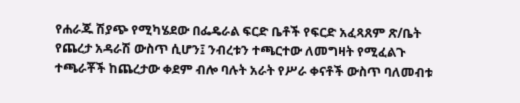የሐራጁ ሽያጭ የሚካሄደው በፌዴራል ፍርድ ቤቶች የፍርድ አፈጻጸም ጽ/ቤት የጨረታ አዳራሽ ውስጥ ሲሆን፤ ንብረቱን ተጫርተው ለመግዛት የሚፈልጉ ተጫራቾች ከጨረታው ቀደም ብሎ ባሉት አራት የሥራ ቀናቶች ውስጥ ባለመብቱ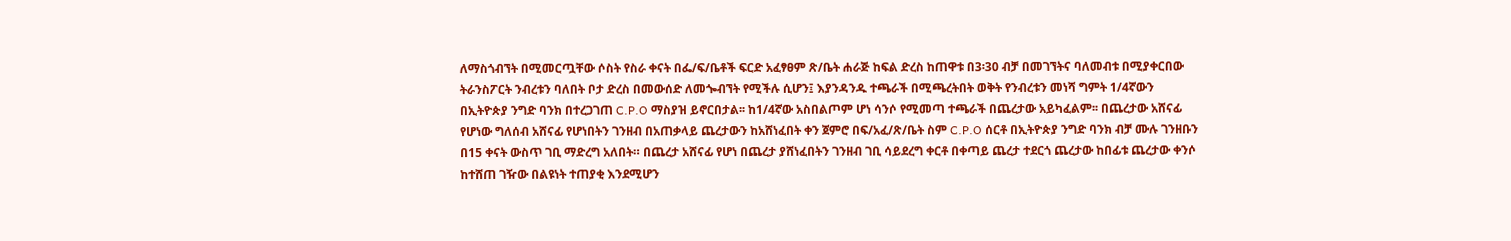ለማስጎብኘት በሚመርጧቸው ሶስት የስራ ቀናት በፌ/ፍ/ቤቶች ፍርድ አፈፃፀም ጽ/ቤት ሐራጅ ከፍል ድረስ ከጠዋቱ በ3፡30 ብቻ በመገኘትና ባለመብቱ በሚያቀርበው ትራንስፖርት ንብረቱን ባለበት ቦታ ድረስ በመውሰድ ለመጐብኘት የሚችሉ ሲሆን፤ እያንዳንዱ ተጫራች በሚጫረትበት ወቅት የንብረቱን መነሻ ግምት 1/4ኛውን በኢትዮጵያ ንግድ ባንክ በተረጋገጠ C.P.O ማስያዝ ይኖርበታል፡፡ ከ1/4ኛው አስበልጦም ሆነ ሳንሶ የሚመጣ ተጫራች በጨረታው አይካፈልም፡፡ በጨረታው አሸናፊ የሆነው ግለሰብ አሸናፊ የሆነበትን ገንዘብ በአጠቃላይ ጨረታውን ከአሸነፈበት ቀን ጀምሮ በፍ/አፈ/ጽ/ቤት ስም C.P.O ሰርቶ በኢትዮጵያ ንግድ ባንክ ብቻ ሙሉ ገንዘቡን በ15 ቀናት ውስጥ ገቢ ማድረግ አለበት። በጨረታ አሸናፊ የሆነ በጨረታ ያሸነፈበትን ገንዘብ ገቢ ሳይደረግ ቀርቶ በቀጣይ ጨረታ ተደርጎ ጨረታው ከበፊቱ ጨረታው ቀንሶ ከተሸጠ ገዥው በልዩነት ተጠያቂ እንደሚሆን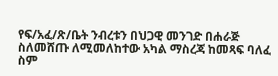የፍ/አፈ/ጽ/ቤት ንብረቱን በህጋዊ መንገድ በሐራጅ ስለመሸጡ ለሚመለከተው አካል ማስረጃ ከመጻፍ ባለፈ ስም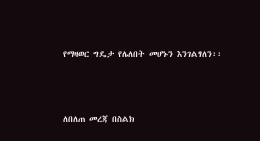የማዛወር ግዴታ የሌለበት መሆኑን እንገልፃለን፡፡



ለበለጠ መረጃ በስልክ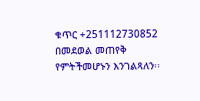ቁጥር +251112730852 በመደወል መጠየቅ የምትችመሆኑን እንገልጻለን፡፡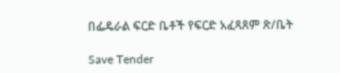በፌዴራል ፍርድ ቤቶች የፍርድ አፈጻጸም ጽ/ቤት

Save Tender